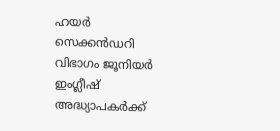ഹയര്‍ സെക്കന്‍ഡറി വിഭാഗം ജൂനിയര്‍ ഇംഗ്ലീഷ് അദ്ധ്യാപകര്‍ക്ക്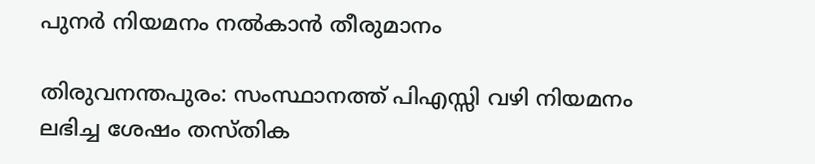പുനര്‍ നിയമനം നല്‍കാന്‍ തീരുമാനം

തിരുവനന്തപുരം: സംസ്ഥാനത്ത് പിഎസ്സി വഴി നിയമനം ലഭിച്ച ശേഷം തസ്തിക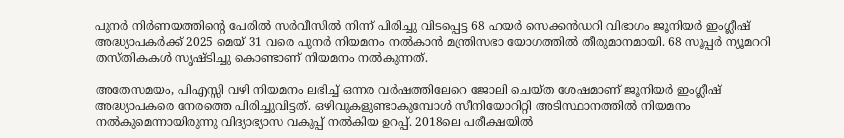പുനര്‍ നിര്‍ണയത്തിന്റെ പേരില്‍ സര്‍വീസില്‍ നിന്ന് പിരിച്ചു വിടപ്പെട്ട 68 ഹയര്‍ സെക്കന്‍ഡറി വിഭാഗം ജൂനിയര്‍ ഇംഗ്ലീഷ് അദ്ധ്യാപകര്‍ക്ക് 2025 മെയ് 31 വരെ പുനര്‍ നിയമനം നല്‍കാന്‍ മന്ത്രിസഭാ യോഗത്തില്‍ തീരുമാനമായി. 68 സൂപ്പര്‍ ന്യൂമററി തസ്തികകള്‍ സൃഷ്ടിച്ചു കൊണ്ടാണ് നിയമനം നല്‍കുന്നത്.

അതേസമയം, പിഎസ്സി വഴി നിയമനം ലഭിച്ച് ഒന്നര വര്‍ഷത്തിലേറെ ജോലി ചെയ്ത ശേഷമാണ് ജൂനിയര്‍ ഇംഗ്ലീഷ് അദ്ധ്യാപകരെ നേരത്തെ പിരിച്ചുവിട്ടത്. ഒഴിവുകളുണ്ടാകുമ്പോള്‍ സീനിയോറിറ്റി അടിസ്ഥാനത്തില്‍ നിയമനം നല്‍കുമെന്നായിരുന്നു വിദ്യാഭ്യാസ വകുപ്പ് നല്‍കിയ ഉറപ്പ്. 2018ലെ പരീക്ഷയില്‍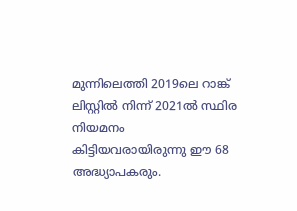മുന്നിലെത്തി 2019ലെ റാങ്ക് ലിസ്റ്റില്‍ നിന്ന് 2021ല്‍ സ്ഥിര നിയമനം കിട്ടിയവരായിരുന്നു ഈ 68 അദ്ധ്യാപകരും.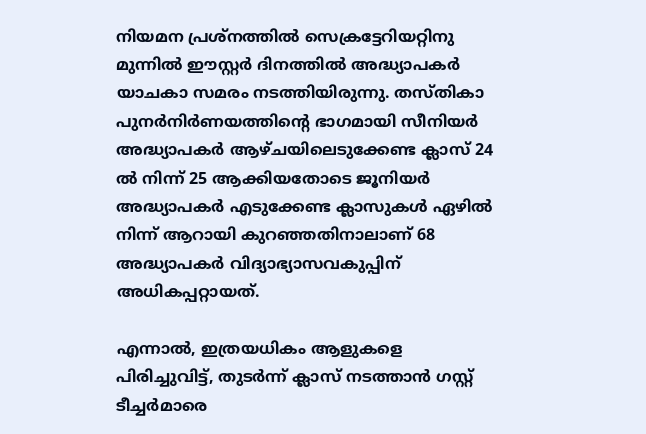നിയമന പ്രശ്നത്തില്‍ സെക്രട്ടേറിയറ്റിനു മുന്നില്‍ ഈസ്റ്റര്‍ ദിനത്തില്‍ അദ്ധ്യാപകര്‍ യാചകാ സമരം നടത്തിയിരുന്നു. തസ്തികാ പുനര്‍നിര്‍ണയത്തിന്റെ ഭാഗമായി സീനിയര്‍ അദ്ധ്യാപകര്‍ ആഴ്ചയിലെടുക്കേണ്ട ക്ലാസ് 24 ല്‍ നിന്ന് 25 ആക്കിയതോടെ ജൂനിയര്‍ അദ്ധ്യാപകര്‍ എടുക്കേണ്ട ക്ലാസുകള്‍ ഏഴില്‍ നിന്ന് ആറായി കുറഞ്ഞതിനാലാണ് 68 അദ്ധ്യാപകര്‍ വിദ്യാഭ്യാസവകുപ്പിന് അധികപ്പറ്റായത്.

എന്നാല്‍, ഇത്രയധികം ആളുകളെ പിരിച്ചുവിട്ട്, തുടര്‍ന്ന് ക്ലാസ് നടത്താന്‍ ഗസ്റ്റ് ടീച്ചര്‍മാരെ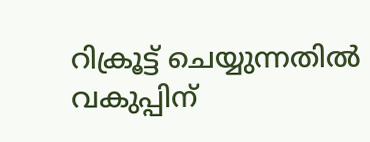റിക്രൂട്ട് ചെയ്യുന്നതില്‍ വകുപ്പിന്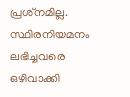പ്രശ്‌നമില്ല. സ്ഥിരനിയമനം ലഭിച്ചവരെ ഒഴിവാക്കി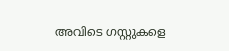അവിടെ ഗസ്റ്റുകളെ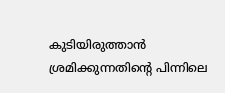കുടിയിരുത്താന്‍ ശ്രമിക്കുന്നതിന്റെ പിന്നിലെ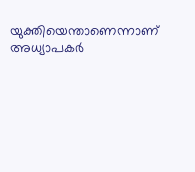യുക്തിയെന്താണെന്നാണ് അധ്യാപകര്‍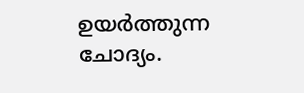ഉയര്‍ത്തുന്ന ചോദ്യം.